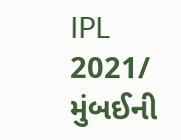IPL 2021/ મુંબઈની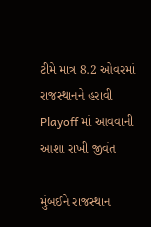ટીમે માત્ર 8.2 ઓવરમાં રાજસ્થાનને હરાવી Playoff માં આવવાની આશા રાખી જીવંત

મુંબઈને રાજસ્થાન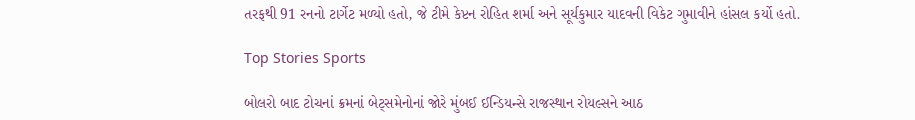તરફથી 91 રનનો ટાર્ગેટ મળ્યો હતો, જે ટીમે કેપ્ટન રોહિત શર્મા અને સૂર્યકુમાર યાદવની વિકેટ ગુમાવીને હાંસલ કર્યો હતો.

Top Stories Sports

બોલરો બાદ ટોચનાં ક્રમનાં બેટ્સમેનોનાં જોરે મુંબઈ ઈન્ડિયન્સે રાજસ્થાન રોયલ્સને આઠ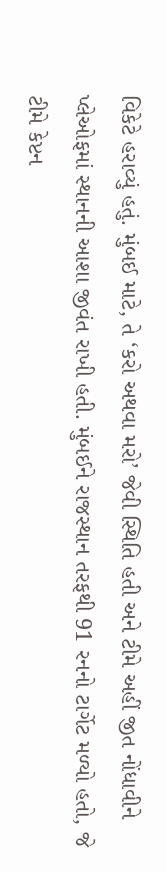વિકેટે હરાવ્યું હતું. મુંબઈ માટે, તે ‘કરો અથવા મરો’ જેવી સ્થિતિ હતી અને ટીમે અહીં જીત નોંધાવીને પ્લેઓફમાં સ્થાનની આશા જીવંત રાખી હતી. મુંબઈને રાજસ્થાન તરફથી 91 રનનો ટાર્ગેટ મળ્યો હતો, જે ટીમે કેપ્ટન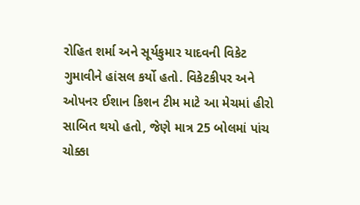રોહિત શર્મા અને સૂર્યકુમાર યાદવની વિકેટ ગુમાવીને હાંસલ કર્યો હતો. વિકેટકીપર અને ઓપનર ઈશાન કિશન ટીમ માટે આ મેચમાં હીરો સાબિત થયો હતો, જેણે માત્ર 25 બોલમાં પાંચ ચોક્કા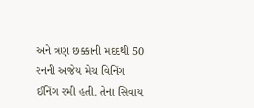અને ત્રણ છક્કાની મદદથી 50 રનની અજેય મેચ વિનિંગ ઈનિંગ રમી હતી. તેના સિવાય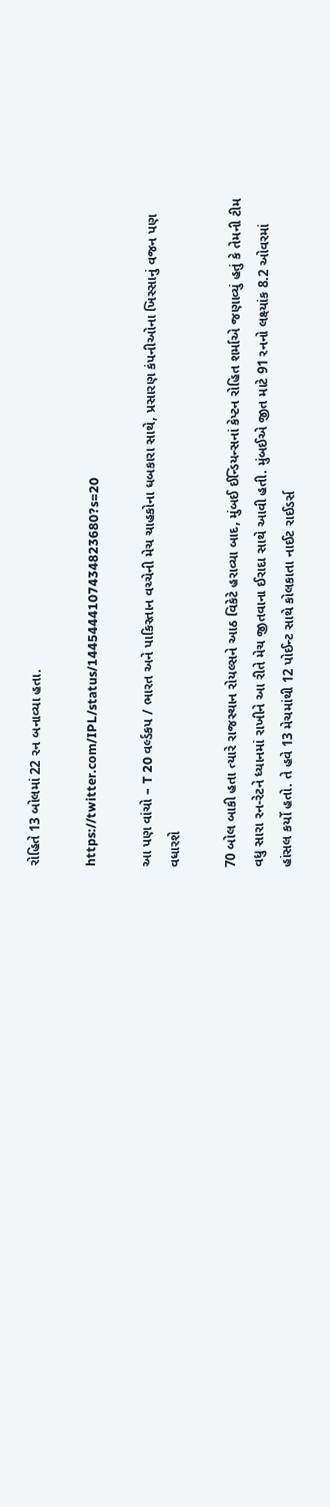રોહિતે 13 બોલમાં 22 રન બનાવ્યા હતા.

https://twitter.com/IPL/status/1445444107434823680?s=20

આ પણ વાંચો – T 20 વર્લ્ડકપ / ભારત અને પાકિસ્તાન વચ્ચેની મેચ ચાહકોના ધબકારા સાથે, પ્રસારણ કંપનીઓના ખિસ્સાનું વજન પણ વધારશે

70 બોલ બાકી હતા ત્યારે રાજસ્થાન રોયલ્સને આઠ વિકેટે હરાવ્યા બાદ, મુંબઈ ઈન્ડિયન્સનાં કેપ્ટન રોહિત શર્માએ જણાવ્યું હતું કે તેમની ટીમ વધુ સારા રન-રેટને ધ્યાનમાં રાખીને આ રીતે મેચ જીતવાના ઈરાદા સાથે આવી હતી. મુંબઈએ જીત માટે 91 રનનો લક્ષ્યાંક 8.2 ઓવરમાં હાંસલ કર્યો હતો. તે હવે 13 મેચમાંથી 12 પોઈન્ટ સાથે કોલકાતા નાઈટ રાઈડર્સ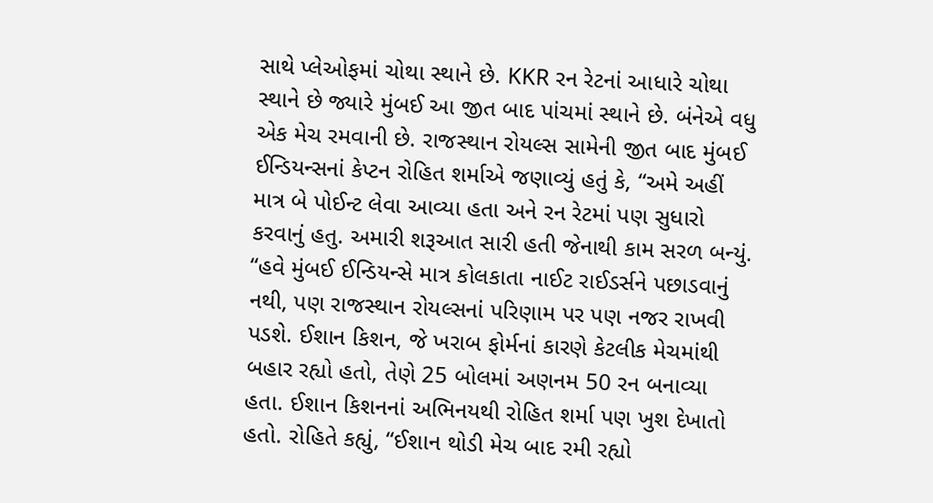સાથે પ્લેઓફમાં ચોથા સ્થાને છે. KKR રન રેટનાં આધારે ચોથા સ્થાને છે જ્યારે મુંબઈ આ જીત બાદ પાંચમાં સ્થાને છે. બંનેએ વધુ એક મેચ રમવાની છે. રાજસ્થાન રોયલ્સ સામેની જીત બાદ મુંબઈ ઈન્ડિયન્સનાં કેપ્ટન રોહિત શર્માએ જણાવ્યું હતું કે, “અમે અહીં માત્ર બે પોઈન્ટ લેવા આવ્યા હતા અને રન રેટમાં પણ સુધારો કરવાનું હતુ. અમારી શરૂઆત સારી હતી જેનાથી કામ સરળ બન્યું. “હવે મુંબઈ ઈન્ડિયન્સે માત્ર કોલકાતા નાઈટ રાઈડર્સને પછાડવાનું નથી, પણ રાજસ્થાન રોયલ્સનાં પરિણામ પર પણ નજર રાખવી પડશે. ઈશાન કિશન, જે ખરાબ ફોર્મનાં કારણે કેટલીક મેચમાંથી બહાર રહ્યો હતો, તેણે 25 બોલમાં અણનમ 50 રન બનાવ્યા હતા. ઈશાન કિશનનાં અભિનયથી રોહિત શર્મા પણ ખુશ દેખાતો હતો. રોહિતે કહ્યું, “ઈશાન થોડી મેચ બાદ રમી રહ્યો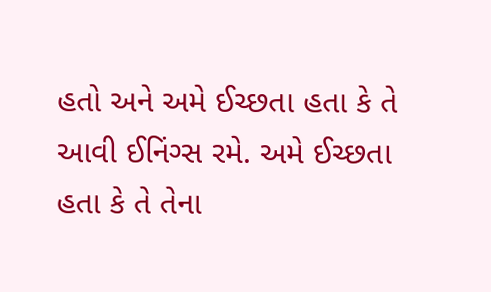હતો અને અમે ઈચ્છતા હતા કે તે આવી ઈનિંગ્સ રમે. અમે ઈચ્છતા હતા કે તે તેના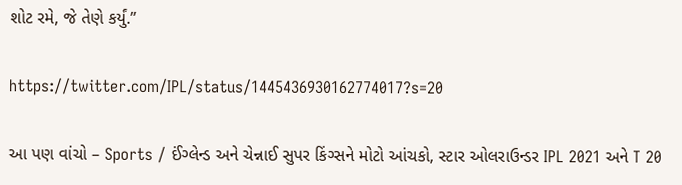શોટ રમે, જે તેણે કર્યું.”

https://twitter.com/IPL/status/1445436930162774017?s=20

આ પણ વાંચો – Sports / ઈંગ્લેન્ડ અને ચેન્નાઈ સુપર કિંગ્સને મોટો આંચકો, સ્ટાર ઓલરાઉન્ડર IPL 2021 અને T 20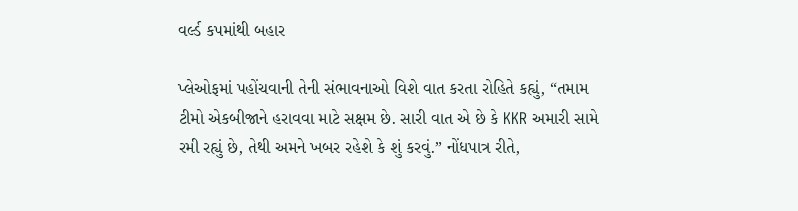વર્લ્ડ કપમાંથી બહાર

પ્લેઓફમાં પહોંચવાની તેની સંભાવનાઓ વિશે વાત કરતા રોહિતે કહ્યું, “તમામ ટીમો એકબીજાને હરાવવા માટે સક્ષમ છે. સારી વાત એ છે કે KKR અમારી સામે રમી રહ્યું છે, તેથી અમને ખબર રહેશે કે શું કરવું.” નોંધપાત્ર રીતે,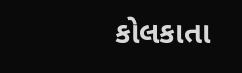કોલકાતા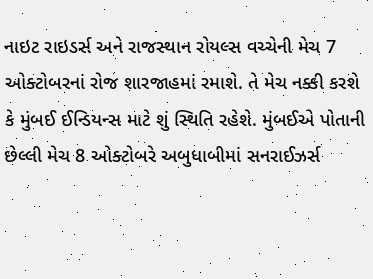નાઇટ રાઇડર્સ અને રાજસ્થાન રોયલ્સ વચ્ચેની મેચ 7 ઓક્ટોબરનાં રોજ શારજાહમાં રમાશે. તે મેચ નક્કી કરશે કે મુંબઈ ઈન્ડિયન્સ માટે શું સ્થિતિ રહેશે. મુંબઈએ પોતાની છેલ્લી મેચ 8 ઓક્ટોબરે અબુધાબીમાં સનરાઈઝર્સ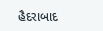હૈદરાબાદ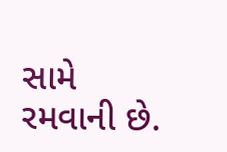સામે રમવાની છે.